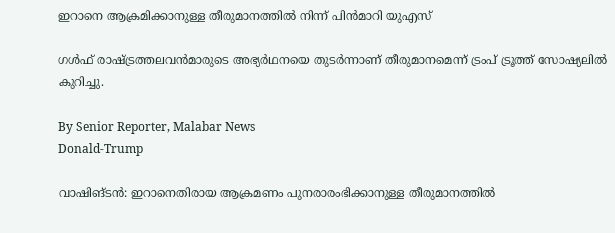ഇറാനെ ആക്രമിക്കാനുള്ള തീരുമാനത്തിൽ നിന്ന് പിൻമാറി യുഎസ്

ഗൾഫ് രാഷ്‌ട്രത്തലവൻമാരുടെ അഭ്യർഥനയെ തുടർന്നാണ് തീരുമാനമെന്ന് ട്രംപ് ട്രൂത്ത് സോഷ്യലിൽ കുറിച്ചു.

By Senior Reporter, Malabar News
Donald-Trump

വാഷിങ്ടൻ: ഇറാനെതിരായ ആക്രമണം പുനരാരംഭിക്കാനുള്ള തീരുമാനത്തിൽ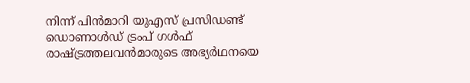നിന്ന് പിൻമാറി യുഎസ് പ്രസിഡണ്ട് ഡൊണാൾഡ് ട്രംപ് ഗൾഫ് രാഷ്‌ട്രത്തലവൻമാരുടെ അഭ്യർഥനയെ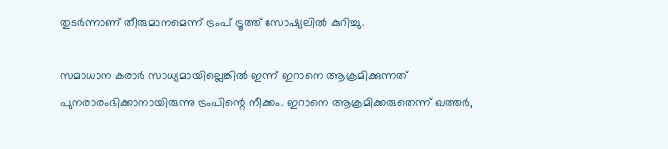തുടർന്നാണ് തീരുമാനമെന്ന് ട്രംപ് ട്രൂത്ത് സോഷ്യലിൽ കുറിച്ചു.

സമാധാന കരാർ സാധ്യമായില്ലെങ്കിൽ ഇന്ന് ഇറാനെ ആക്രമിക്കുന്നത് പുനരാരംഭിക്കാനായിരുന്നു ട്രംപിന്റെ നീക്കം. ഇറാനെ ആക്രമിക്കരുതെന്ന് ഖത്തർ,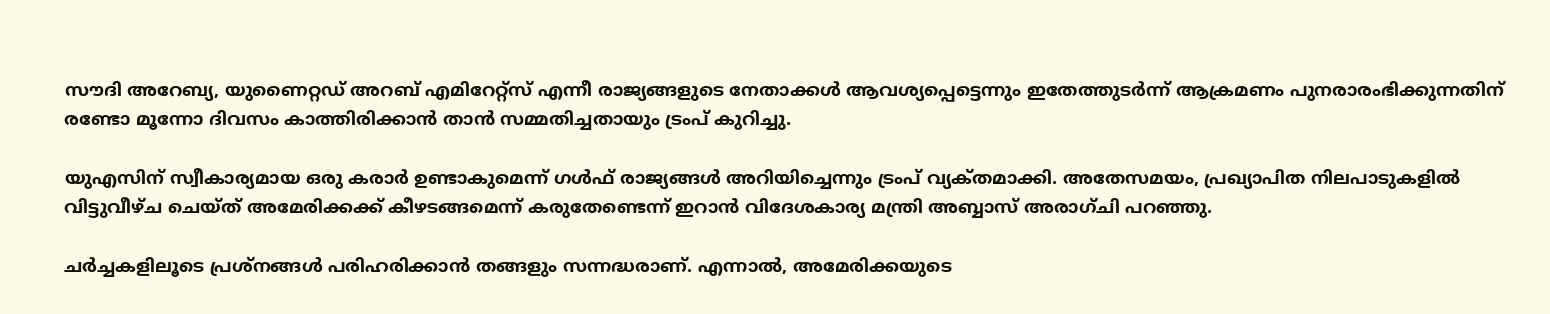സൗദി അറേബ്യ, യുണൈറ്റഡ് അറബ് എമിറേറ്റ്സ് എന്നീ രാജ്യങ്ങളുടെ നേതാക്കൾ ആവശ്യപ്പെട്ടെന്നും ഇതേത്തുടർന്ന് ആക്രമണം പുനരാരംഭിക്കുന്നതിന് രണ്ടോ മൂന്നോ ദിവസം കാത്തിരിക്കാൻ താൻ സമ്മതിച്ചതായും ട്രംപ് കുറിച്ചു.

യുഎസിന് സ്വീകാര്യമായ ഒരു കരാർ ഉണ്ടാകുമെന്ന് ഗൾഫ് രാജ്യങ്ങൾ അറിയിച്ചെന്നും ട്രംപ് വ്യക്‌തമാക്കി. അതേസമയം, പ്രഖ്യാപിത നിലപാടുകളിൽ വിട്ടുവീഴ്‌ച ചെയ്‌ത്‌ അമേരിക്കക്ക് കീഴടങ്ങമെന്ന് കരുതേണ്ടെന്ന് ഇറാൻ വിദേശകാര്യ മന്ത്രി അബ്ബാസ് അരാഗ്‌ചി പറഞ്ഞു.

ചർച്ചകളിലൂടെ പ്രശ്‌നങ്ങൾ പരിഹരിക്കാൻ തങ്ങളും സന്നദ്ധരാണ്. എന്നാൽ, അമേരിക്കയുടെ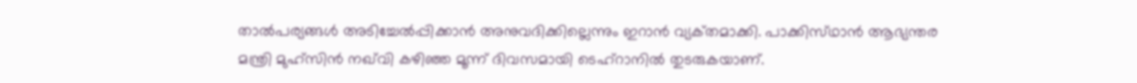താൽപര്യങ്ങൾ അടിച്ചേൽപ്പിക്കാൻ അനുവദിക്കില്ലെന്നും ഇറാൻ വ്യക്‌തമാക്കി. പാക്കിസ്‌ഥാൻ ആഭ്യന്തര മന്ത്രി മുഹ്‌സിൻ നഖ്‌വി കഴിഞ്ഞ മൂന്ന് ദിവസമായി ടെഹ്റാനിൽ തുടരുകയാണ്.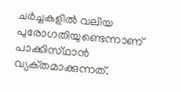ചർച്ചകളിൽ വലിയ പുരോഗതിയുണ്ടെന്നാണ് പാക്കിസ്‌ഥാൻ വ്യക്‌തമാക്കുന്നത്.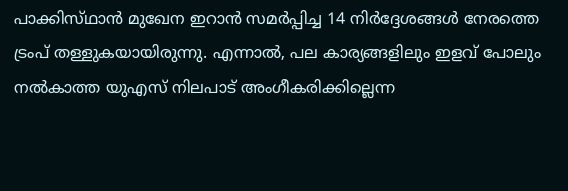പാക്കിസ്‌ഥാൻ മുഖേന ഇറാൻ സമർപ്പിച്ച 14 നിർദ്ദേശങ്ങൾ നേരത്തെ ട്രംപ് തള്ളുകയായിരുന്നു. എന്നാൽ, പല കാര്യങ്ങളിലും ഇളവ് പോലും നൽകാത്ത യുഎസ് നിലപാട് അംഗീകരിക്കില്ലെന്ന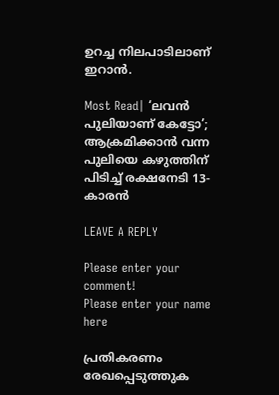ഉറച്ച നിലപാടിലാണ് ഇറാൻ.

Most Read| ‘ലവൻ പുലിയാണ് കേട്ടോ’; ആക്രമിക്കാൻ വന്ന പുലിയെ കഴുത്തിന് പിടിച്ച് രക്ഷനേടി 13-കാരൻ

LEAVE A REPLY

Please enter your comment!
Please enter your name here

പ്രതികരണം രേഖപ്പെടുത്തുക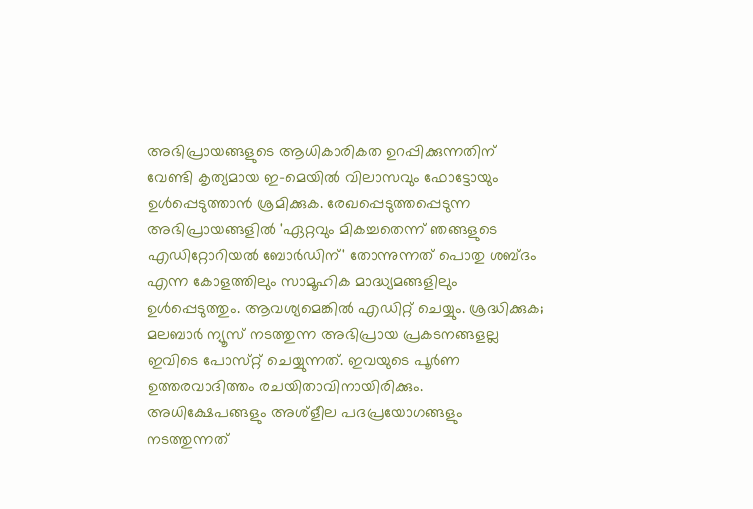അഭിപ്രായങ്ങളുടെ ആധികാരികത ഉറപ്പിക്കുന്നതിന് വേണ്ടി കൃത്യമായ ഇ-മെയിൽ വിലാസവും ഫോട്ടോയും ഉൾപ്പെടുത്താൻ ശ്രമിക്കുക. രേഖപ്പെടുത്തപ്പെടുന്ന അഭിപ്രായങ്ങളിൽ 'ഏറ്റവും മികച്ചതെന്ന് ഞങ്ങളുടെ എഡിറ്റോറിയൽ ബോർഡിന്' തോന്നുന്നത് പൊതു ശബ്‌ദം എന്ന കോളത്തിലും സാമൂഹിക മാദ്ധ്യമങ്ങളിലും ഉൾപ്പെടുത്തും. ആവശ്യമെങ്കിൽ എഡിറ്റ് ചെയ്യും. ശ്രദ്ധിക്കുക; മലബാർ ന്യൂസ് നടത്തുന്ന അഭിപ്രായ പ്രകടനങ്ങളല്ല ഇവിടെ പോസ്‌റ്റ് ചെയ്യുന്നത്. ഇവയുടെ പൂർണ ഉത്തരവാദിത്തം രചയിതാവിനായിരിക്കും. അധിക്ഷേപങ്ങളും അശ്‌ളീല പദപ്രയോഗങ്ങളും നടത്തുന്നത്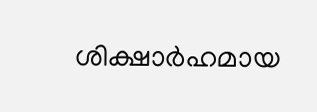ശിക്ഷാർഹമായ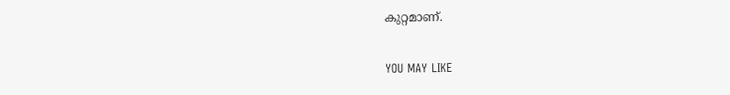കുറ്റമാണ്.

YOU MAY LIKE